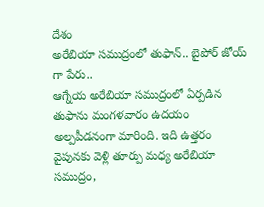దేశం
అరేబియా సముద్రంలో తుఫాన్.. బైపోర్ జోయ్ గా పేరు..
ఆగ్నేయ అరేబియా సముద్రంలో ఏర్పడిన తుఫాను మంగళవారం ఉదయం అల్పపీడనంగా మారింది. ఇది ఉత్తరం వైపునకు వెళ్లి తూర్పు మధ్య అరేబియా సముద్రం,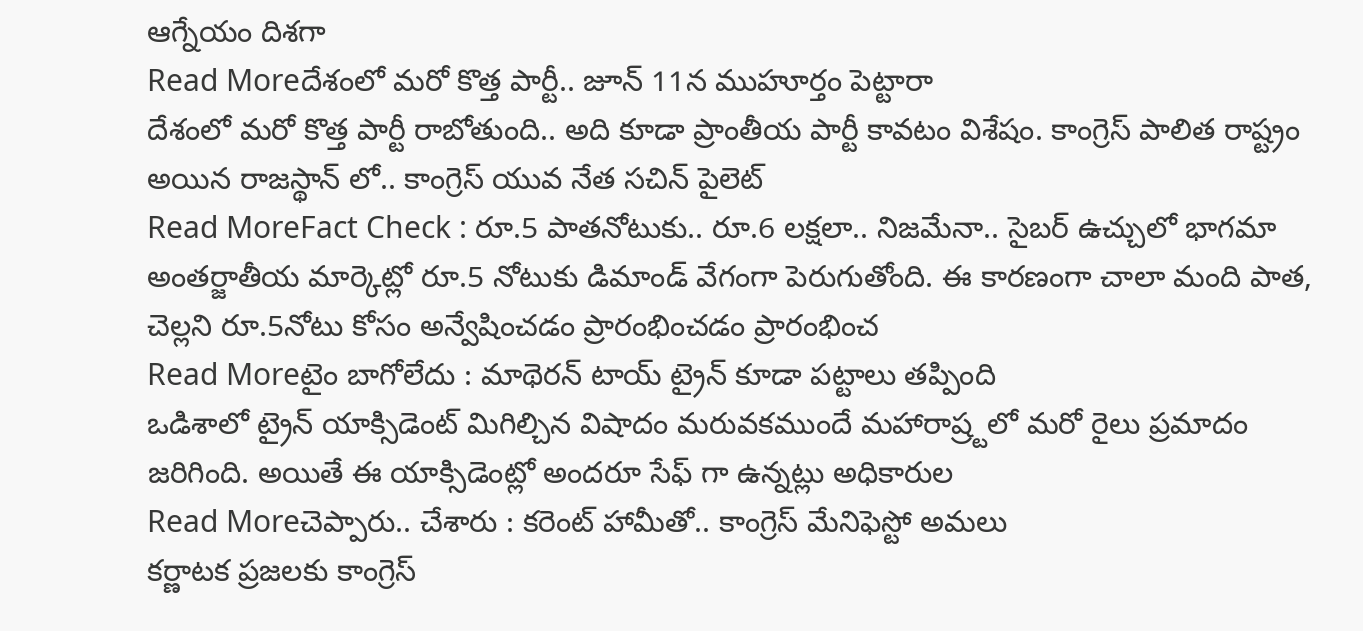ఆగ్నేయం దిశగా
Read Moreదేశంలో మరో కొత్త పార్టీ.. జూన్ 11న ముహూర్తం పెట్టారా
దేశంలో మరో కొత్త పార్టీ రాబోతుంది.. అది కూడా ప్రాంతీయ పార్టీ కావటం విశేషం. కాంగ్రెస్ పాలిత రాష్ట్రం అయిన రాజస్థాన్ లో.. కాంగ్రెస్ యువ నేత సచిన్ పైలెట్
Read MoreFact Check : రూ.5 పాతనోటుకు.. రూ.6 లక్షలా.. నిజమేనా.. సైబర్ ఉచ్చులో భాగమా
అంతర్జాతీయ మార్కెట్లో రూ.5 నోటుకు డిమాండ్ వేగంగా పెరుగుతోంది. ఈ కారణంగా చాలా మంది పాత, చెల్లని రూ.5నోటు కోసం అన్వేషించడం ప్రారంభించడం ప్రారంభించ
Read Moreటైం బాగోలేదు : మాథెరన్ టాయ్ ట్రైన్ కూడా పట్టాలు తప్పింది
ఒడిశాలో ట్రైన్ యాక్సిడెంట్ మిగిల్చిన విషాదం మరువకముందే మహారాష్ర్టలో మరో రైలు ప్రమాదం జరిగింది. అయితే ఈ యాక్సిడెంట్లో అందరూ సేఫ్ గా ఉన్నట్లు అధికారుల
Read Moreచెప్పారు.. చేశారు : కరెంట్ హామీతో.. కాంగ్రెస్ మేనిఫెస్టో అమలు
కర్ణాటక ప్రజలకు కాంగ్రెస్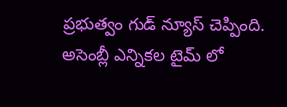ప్రభుత్వం గుడ్ న్యూస్ చెప్పింది. అసెంబ్లీ ఎన్నికల టైమ్ లో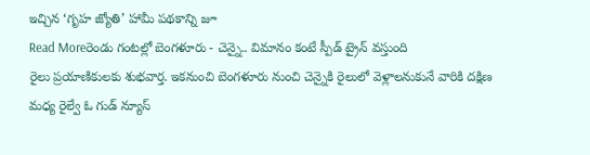ఇచ్చిన ‘గృహ జ్యోతి’ హామీ పథకాన్ని జూ
Read Moreరెండు గంటల్లో బెంగళూరు - చెన్నై.. విమానం కంటే స్పీడ్ ట్రైన్ వస్తుంది
రైలు ప్రయాణికులకు శుభవార్త. ఇకనుంచి బెంగళూరు నుంచి చెన్నైకి రైలులో వెళ్లాలనుకునే వారికి దక్షిణ మధ్య రైల్వే ఓ గుడ్ న్యూస్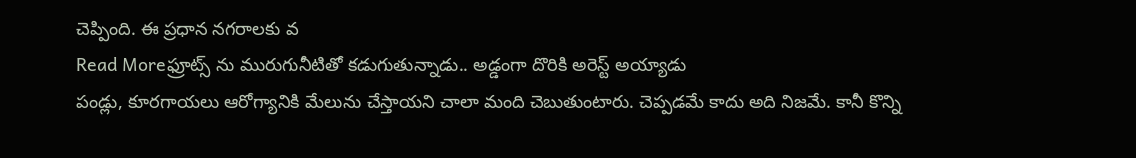చెప్పింది. ఈ ప్రధాన నగరాలకు వ
Read Moreఫ్రూట్స్ ను మురుగునీటితో కడుగుతున్నాడు.. అడ్డంగా దొరికి అరెస్ట్ అయ్యాడు
పండ్లు, కూరగాయలు ఆరోగ్యానికి మేలును చేస్తాయని చాలా మంది చెబుతుంటారు. చెప్పడమే కాదు అది నిజమే. కానీ కొన్ని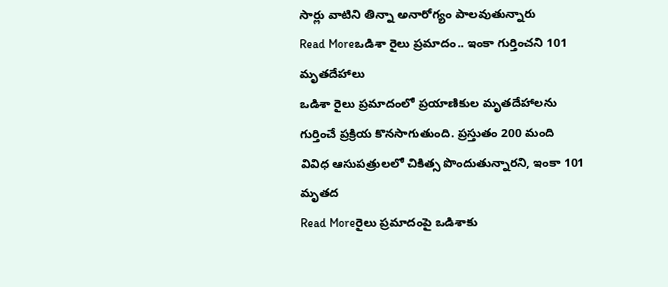సార్లు వాటిని తిన్నా అనారోగ్యం పాలవుతున్నారు
Read Moreఒడిశా రైలు ప్రమాదం.. ఇంకా గుర్తించని 101 మృతదేహాలు
ఒడిశా రైలు ప్రమాదంలో ప్రయాణికుల మృతదేహాలను గుర్తించే ప్రక్రియ కొనసాగుతుంది. ప్రస్తుతం 200 మంది వివిధ ఆసుపత్రులలో చికిత్స పొందుతున్నారని, ఇంకా 101 మృతద
Read Moreరైలు ప్రమాదంపై ఒడిశాకు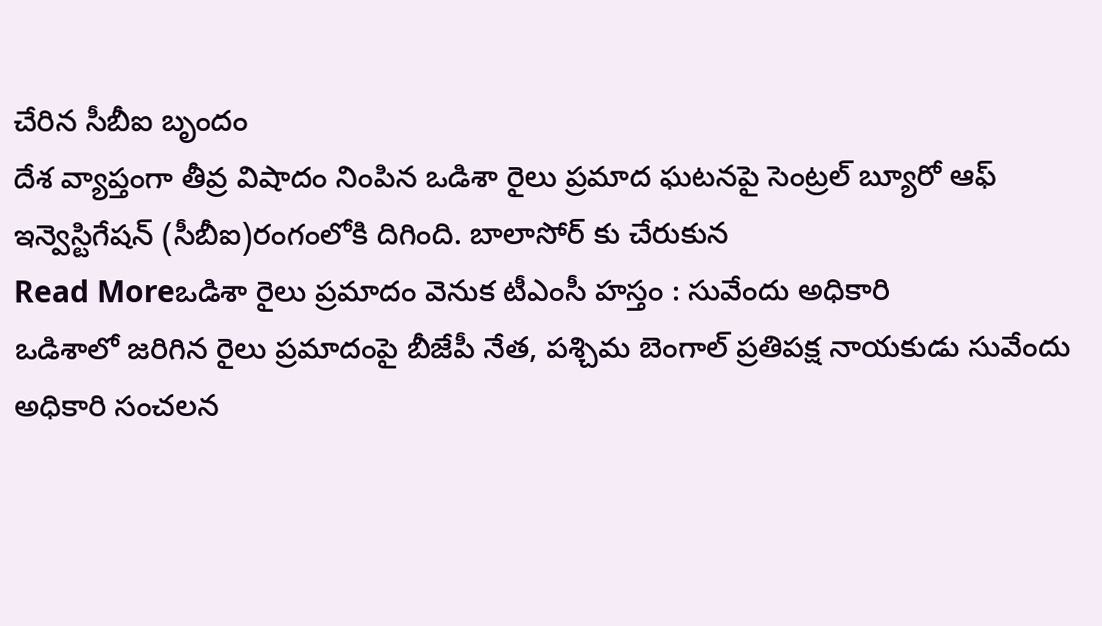చేరిన సీబీఐ బృందం
దేశ వ్యాప్తంగా తీవ్ర విషాదం నింపిన ఒడిశా రైలు ప్రమాద ఘటనపై సెంట్రల్ బ్యూరో ఆఫ్ ఇన్వెస్టిగేషన్ (సీబీఐ)రంగంలోకి దిగింది. బాలాసోర్ కు చేరుకున
Read Moreఒడిశా రైలు ప్రమాదం వెనుక టీఎంసీ హస్తం : సువేందు అధికారి
ఒడిశాలో జరిగిన రైలు ప్రమాదంపై బీజేపీ నేత, పశ్చిమ బెంగాల్ ప్రతిపక్ష నాయకుడు సువేందు అధికారి సంచలన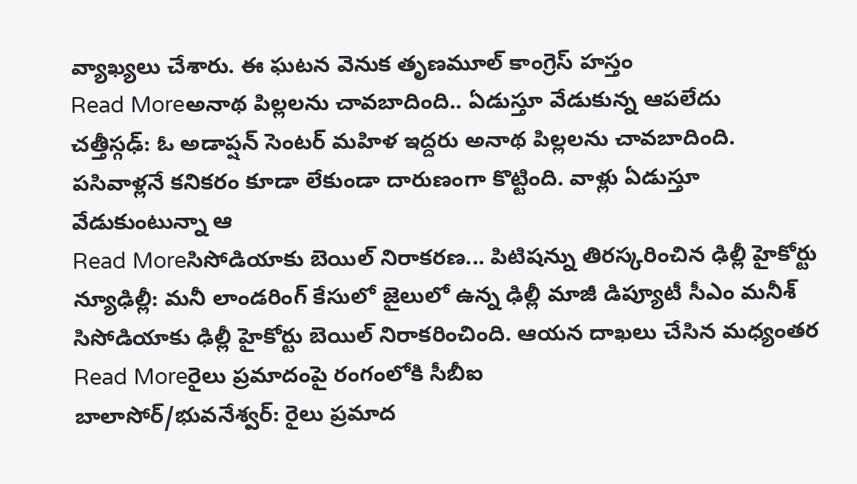వ్యాఖ్యలు చేశారు. ఈ ఘటన వెనుక తృణమూల్ కాంగ్రెస్ హస్తం
Read Moreఅనాథ పిల్లలను చావబాదింది.. ఏడుస్తూ వేడుకున్న ఆపలేదు
చత్తీస్గఢ్: ఓ అడాప్షన్ సెంటర్ మహిళ ఇద్దరు అనాథ పిల్లలను చావబాదింది. పసివాళ్లనే కనికరం కూడా లేకుండా దారుణంగా కొట్టింది. వాళ్లు ఏడుస్తూ వేడుకుంటున్నా ఆ
Read Moreసిసోడియాకు బెయిల్ నిరాకరణ... పిటిషన్ను తిరస్కరించిన ఢిల్లీ హైకోర్టు
న్యూఢిల్లీ: మనీ లాండరింగ్ కేసులో జైలులో ఉన్న ఢిల్లీ మాజీ డిప్యూటీ సీఎం మనీశ్ సిసోడియాకు ఢిల్లీ హైకోర్టు బెయిల్ నిరాకరించింది. ఆయన దాఖలు చేసిన మధ్యంతర
Read Moreరైలు ప్రమాదంపై రంగంలోకి సీబీఐ
బాలాసోర్/భువనేశ్వర్: రైలు ప్రమాద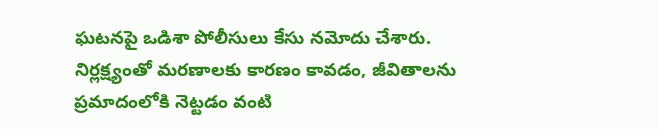ఘటనపై ఒడిశా పోలీసులు కేసు నమోదు చేశారు. నిర్లక్ష్యంతో మరణాలకు కారణం కావడం, జీవితాలను ప్రమాదంలోకి నెట్టడం వంటి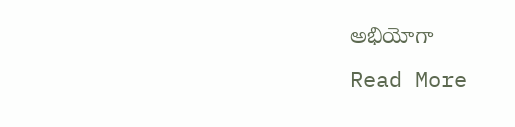అభియోగా
Read More